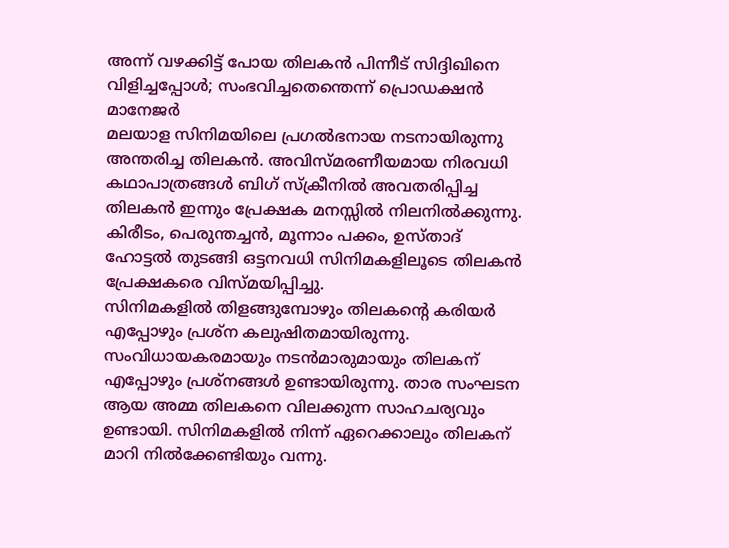അന്ന് വഴക്കിട്ട് പോയ തിലകൻ പിന്നീട് സിദ്ദിഖിനെ വിളിച്ചപ്പോൾ; സംഭവിച്ചതെന്തെന്ന് പ്രൊഡക്ഷൻ മാനേജർ
മലയാള സിനിമയിലെ പ്രഗൽഭനായ നടനായിരുന്നു അന്തരിച്ച തിലകൻ. അവിസ്മരണീയമായ നിരവധി കഥാപാത്രങ്ങൾ ബിഗ് സ്ക്രീനിൽ അവതരിപ്പിച്ച തിലകൻ ഇന്നും പ്രേക്ഷക മനസ്സിൽ നിലനിൽക്കുന്നു. കിരീടം, പെരുന്തച്ചൻ, മൂന്നാം പക്കം, ഉസ്താദ് ഹോട്ടൽ തുടങ്ങി ഒട്ടനവധി സിനിമകളിലൂടെ തിലകൻ പ്രേക്ഷകരെ വിസ്മയിപ്പിച്ചു.
സിനിമകളിൽ തിളങ്ങുമ്പോഴും തിലകന്റെ കരിയർ എപ്പോഴും പ്രശ്ന കലുഷിതമായിരുന്നു. സംവിധായകരമായും നടൻമാരുമായും തിലകന് എപ്പോഴും പ്രശ്നങ്ങൾ ഉണ്ടായിരുന്നു. താര സംഘടന ആയ അമ്മ തിലകനെ വിലക്കുന്ന സാഹചര്യവും ഉണ്ടായി. സിനിമകളിൽ നിന്ന് ഏറെക്കാലും തിലകന് മാറി നിൽക്കേണ്ടിയും വന്നു.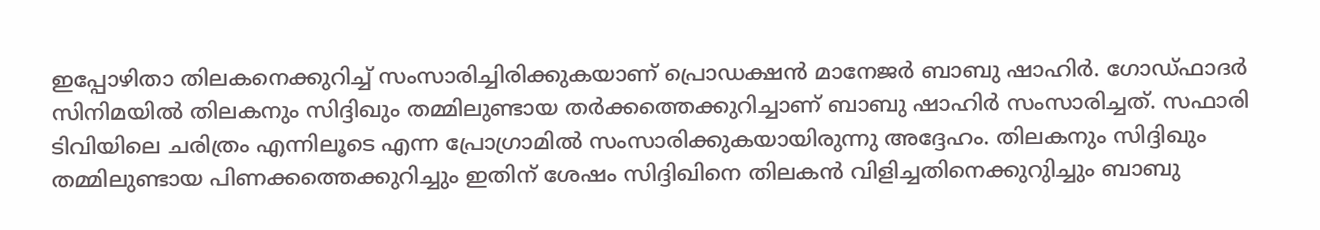ഇപ്പോഴിതാ തിലകനെക്കുറിച്ച് സംസാരിച്ചിരിക്കുകയാണ് പ്രൊഡക്ഷൻ മാനേജർ ബാബു ഷാഹിർ. ഗോഡ്ഫാദർ സിനിമയിൽ തിലകനും സിദ്ദിഖും തമ്മിലുണ്ടായ തർക്കത്തെക്കുറിച്ചാണ് ബാബു ഷാഹിർ സംസാരിച്ചത്. സഫാരി ടിവിയിലെ ചരിത്രം എന്നിലൂടെ എന്ന പ്രോഗ്രാമിൽ സംസാരിക്കുകയായിരുന്നു അദ്ദേഹം. തിലകനും സിദ്ദിഖും തമ്മിലുണ്ടായ പിണക്കത്തെക്കുറിച്ചും ഇതിന് ശേഷം സിദ്ദിഖിനെ തിലകൻ വിളിച്ചതിനെക്കുറുിച്ചും ബാബു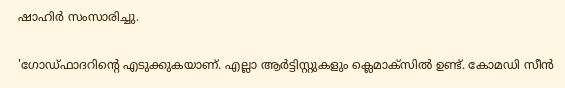ഷാഹിർ സംസാരിച്ചു.

'ഗോഡ്ഫാദറിന്റെ എടുക്കുകയാണ്. എല്ലാ ആർട്ടിസ്റ്റുകളും ക്ലെമാക്സിൽ ഉണ്ട്. കോമഡി സീൻ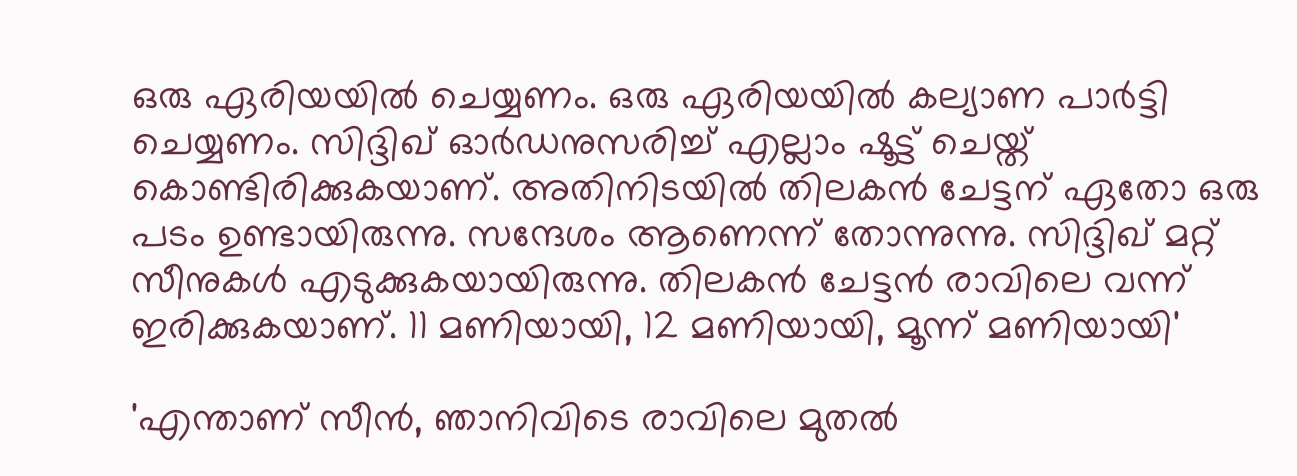ഒരു ഏരിയയിൽ ചെയ്യണം. ഒരു ഏരിയയിൽ കല്യാണ പാർട്ടി ചെയ്യണം. സിദ്ദിഖ് ഓർഡനുസരിച്ച് എല്ലാം ഷൂട്ട് ചെയ്ത് കൊണ്ടിരിക്കുകയാണ്. അതിനിടയിൽ തിലകൻ ചേട്ടന് ഏതോ ഒരു പടം ഉണ്ടായിരുന്നു. സന്ദേശം ആണെന്ന് തോന്നുന്നു. സിദ്ദിഖ് മറ്റ് സീനുകൾ എടുക്കുകയായിരുന്നു. തിലകൻ ചേട്ടൻ രാവിലെ വന്ന് ഇരിക്കുകയാണ്. 11 മണിയായി, 12 മണിയായി, മൂന്ന് മണിയായി'

'എന്താണ് സീൻ, ഞാനിവിടെ രാവിലെ മുതൽ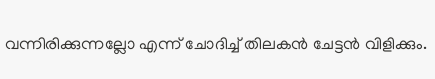വന്നിരിക്കുന്നല്ലോ എന്ന് ചോദിച്ച് തിലകൻ ചേട്ടൻ വിളിക്കും.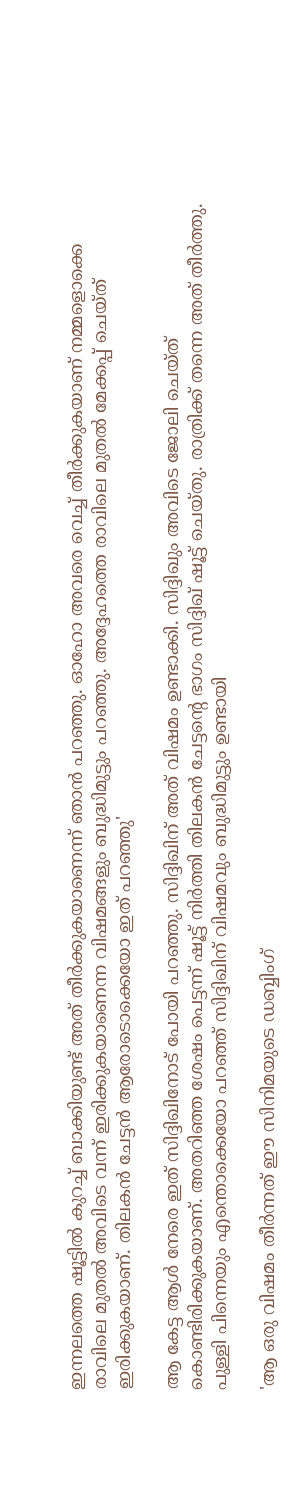ഇന്നലത്തെ ഷൂട്ടിൽ കുറച്ച് ബാക്കിയുണ്ട് അത് തീർക്കുകയാണെന്ന് ഞാൻ പറഞ്ഞു. ഓഹോ അവരെ വെച്ച് തീർക്കുകയാണ് നമ്മളൊക്കെ രാവിലെ മുതൽ അവിടെ വന്ന് ഇരിക്കുകയാണെന്ന വിഷമങ്ങളും ബുദ്ധിമുട്ടും പറഞ്ഞു. അദ്ദേഹത്തെ രാവിലെ മുതൽ മേക്കപ്പ് ചെയ്ത് ഇരിക്കുകയാണ്. തിലകൻ ചേട്ടൻ ആരോടൊക്കെയോ ഇത് പറഞ്ഞു'

ആ കേട്ട ആൾ നേരെ ഇത് സിദ്ദിഖിനോട് പോയി പറഞ്ഞു. സിദ്ദിഖിന് അത് വിഷമം ഉണ്ടാക്കി. സിദ്ദിഖും അവിടെ ജോലി ചെയ്ത് കൊണ്ടിരിക്കുകയാണ്. അതറിഞ്ഞ ശേഷം പെട്ടന്ന് ഷൂട്ട് നിർത്തി തിലകൻ ചേട്ടന്റെ ഭാഗം സിദ്ദിഖ് ഷൂട്ട് ചെയ്തു. രാത്രിക്ക് തന്നെ അത് തീർത്തു. പുള്ളി പിന്നെയും എന്തൊക്കെയോ പറഞ്ഞ് സിദ്ദിഖിന് വിഷമവും ബുദ്ധിമുട്ടും ഉണ്ടായി

'ആ ഒരു വിഷമം തീർന്നത് ഈ സിനിമയുടെ ഡബ്ബിംഗ്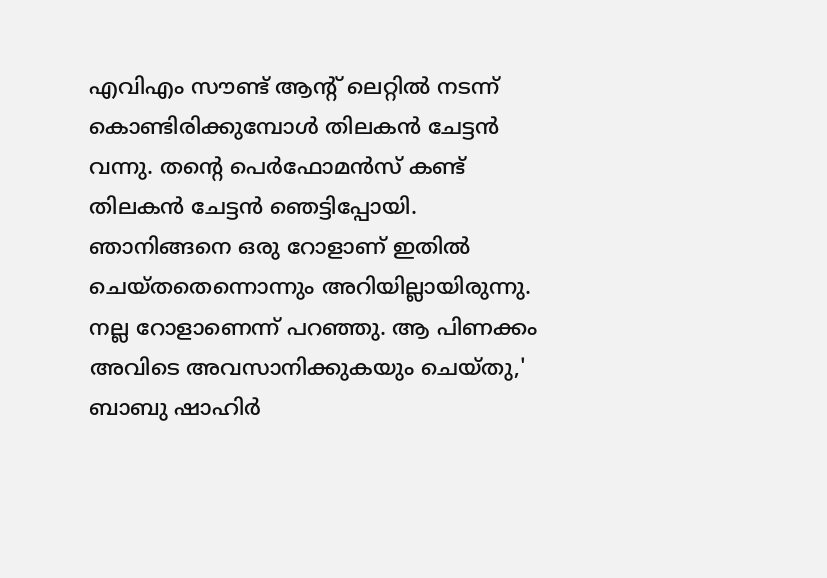എവിഎം സൗണ്ട് ആന്റ് ലെറ്റിൽ നടന്ന് കൊണ്ടിരിക്കുമ്പോൾ തിലകൻ ചേട്ടൻ വന്നു. തന്റെ പെർഫോമൻസ് കണ്ട് തിലകൻ ചേട്ടൻ ഞെട്ടിപ്പോയി. ഞാനിങ്ങനെ ഒരു റോളാണ് ഇതിൽ ചെയ്തതെന്നൊന്നും അറിയില്ലായിരുന്നു. നല്ല റോളാണെന്ന് പറഞ്ഞു. ആ പിണക്കം അവിടെ അവസാനിക്കുകയും ചെയ്തു,' ബാബു ഷാഹിർ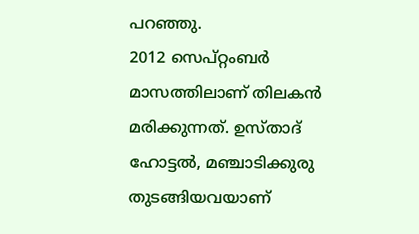പറഞ്ഞു.
2012 സെപ്റ്റംബർ മാസത്തിലാണ് തിലകൻ മരിക്കുന്നത്. ഉസ്താദ് ഹോട്ടൽ, മഞ്ചാടിക്കുരു തുടങ്ങിയവയാണ്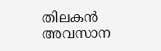തിലകൻ അവസാന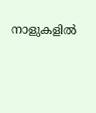നാളുകളിൽ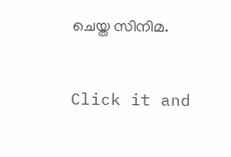ചെയ്ത സിനിമ.


Click it and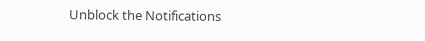Unblock the Notifications